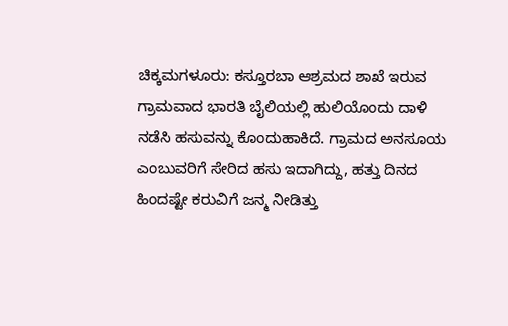ಚಿಕ್ಕಮಗಳೂರು: ಕಸ್ತೂರಬಾ ಆಶ್ರಮದ ಶಾಖೆ ಇರುವ ಗ್ರಾಮವಾದ ಭಾರತಿ ಬೈಲಿಯಲ್ಲಿ ಹುಲಿಯೊಂದು ದಾಳಿ ನಡೆಸಿ ಹಸುವನ್ನು ಕೊಂದುಹಾಕಿದೆ. ಗ್ರಾಮದ ಅನಸೂಯ ಎಂಬುವರಿಗೆ ಸೇರಿದ ಹಸು ಇದಾಗಿದ್ದು, ಹತ್ತು ದಿನದ ಹಿಂದಷ್ಟೇ ಕರುವಿಗೆ ಜನ್ಮ ನೀಡಿತ್ತು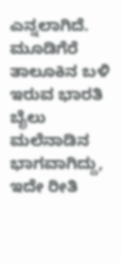ಎನ್ನಲಾಗಿದೆ.
ಮೂಡಿಗೆರೆ ತಾಲೂಕಿನ ಬಳಿ ಇರುವ ಭಾರತಿ ಬೈಲು ಮಲೆನಾಡಿನ ಭಾಗವಾಗಿದ್ದು, ಇದೇ ರೀತಿ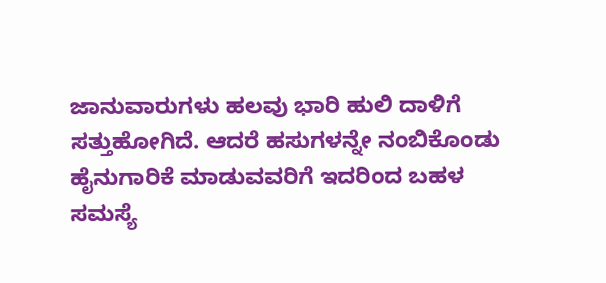ಜಾನುವಾರುಗಳು ಹಲವು ಭಾರಿ ಹುಲಿ ದಾಳಿಗೆ ಸತ್ತುಹೋಗಿದೆ. ಆದರೆ ಹಸುಗಳನ್ನೇ ನಂಬಿಕೊಂಡು ಹೈನುಗಾರಿಕೆ ಮಾಡುವವರಿಗೆ ಇದರಿಂದ ಬಹಳ ಸಮಸ್ಯೆ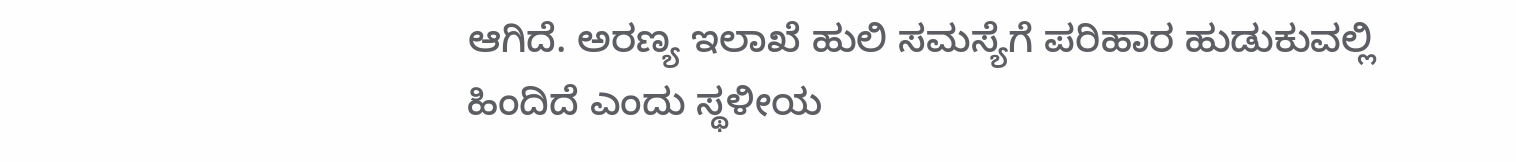ಆಗಿದೆ. ಅರಣ್ಯ ಇಲಾಖೆ ಹುಲಿ ಸಮಸ್ಯೆಗೆ ಪರಿಹಾರ ಹುಡುಕುವಲ್ಲಿ ಹಿಂದಿದೆ ಎಂದು ಸ್ಥಳೀಯ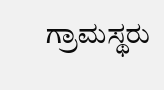ಗ್ರಾಮಸ್ಥರು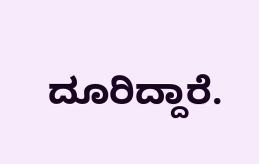ದೂರಿದ್ದಾರೆ.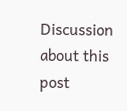Discussion about this post